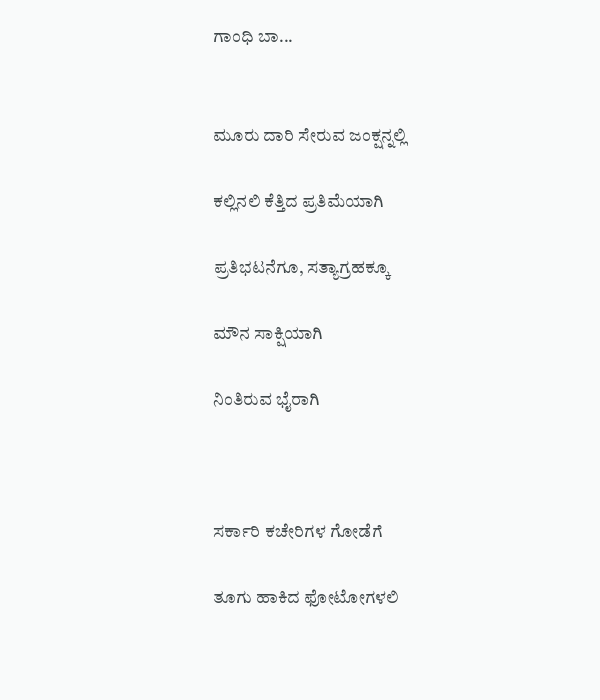ಗಾಂಧಿ ಬಾ...


ಮೂರು ದಾರಿ ಸೇರುವ ಜಂಕ್ಷನ್ನಲ್ಲಿ

ಕಲ್ಲಿನಲಿ ಕೆತ್ತಿದ ಪ್ರತಿಮೆಯಾಗಿ

ಪ್ರತಿಭಟನೆಗೂ, ಸತ್ಯಾಗ್ರಹಕ್ಕೂ

ಮೌನ ಸಾಕ್ಷಿಯಾಗಿ

ನಿಂತಿರುವ ಭೈರಾಗಿ



ಸರ್ಕಾರಿ ಕಚೇರಿಗಳ ಗೋಡೆಗೆ

ತೂಗು ಹಾಕಿದ ಫೋಟೋಗಳಲಿ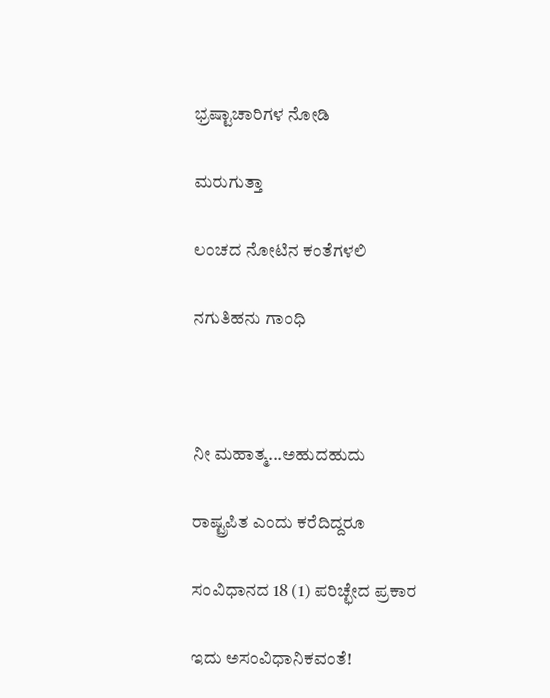ಭ್ರಷ್ಟಾಚಾರಿಗಳ ನೋಡಿ

ಮರುಗುತ್ತಾ

ಲಂಚದ ನೋಟಿನ ಕಂತೆಗಳಲಿ

ನಗುತಿಹನು ಗಾಂಧಿ



ನೀ ಮಹಾತ್ಮ...ಅಹುದಹುದು

ರಾಷ್ಟ್ರಪಿತ ಎಂದು ಕರೆದಿದ್ದರೂ

ಸಂವಿಧಾನದ 18 (1) ಪರಿಚ್ಛೇದ ಪ್ರಕಾರ

ಇದು ಅಸಂವಿಧಾನಿಕವಂತೆ!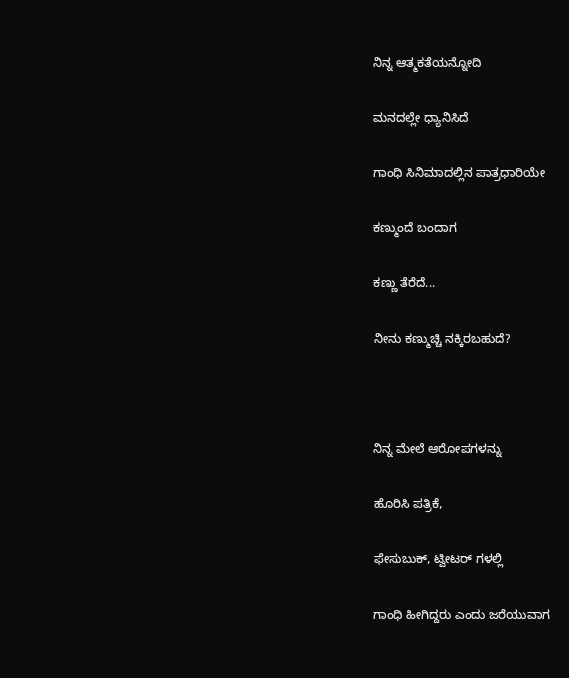ನಿನ್ನ ಆತ್ಮಕತೆಯನ್ನೋದಿ

ಮನದಲ್ಲೇ ಧ್ಯಾನಿಸಿದೆ

ಗಾಂಧಿ ಸಿನಿಮಾದಲ್ಲಿನ ಪಾತ್ರಧಾರಿಯೇ

ಕಣ್ಮುಂದೆ ಬಂದಾಗ

ಕಣ್ಣು ತೆರೆದೆ...

ನೀನು ಕಣ್ಮುಚ್ಚಿ ನಕ್ಕಿರಬಹುದೆ?



ನಿನ್ನ ಮೇಲೆ ಆರೋಪಗಳನ್ನು

ಹೊರಿಸಿ ಪತ್ರಿಕೆ,

ಫೇಸುಬುಕ್, ಟ್ವೀಟರ್ ಗಳಲ್ಲಿ

ಗಾಂಧಿ ಹೀಗಿದ್ದರು ಎಂದು ಜರೆಯುವಾಗ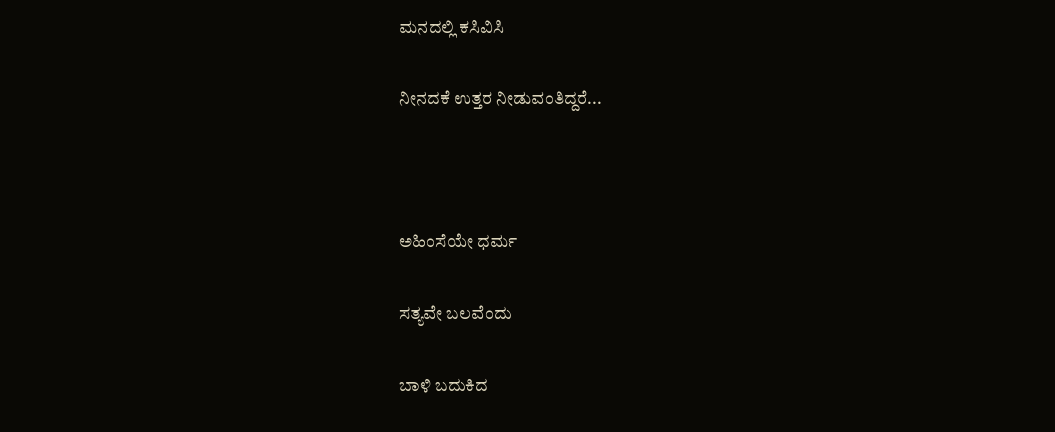ಮನದಲ್ಲಿ ಕಸಿವಿಸಿ

ನೀನದಕೆ ಉತ್ತರ ನೀಡುವಂತಿದ್ದರೆ...



ಅಹಿಂಸೆಯೇ ಧರ್ಮ

ಸತ್ಯವೇ ಬಲವೆಂದು

ಬಾಳಿ ಬದುಕಿದ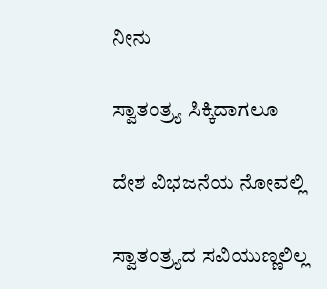ನೀನು

ಸ್ವಾತಂತ್ರ್ಯ ಸಿಕ್ಕಿದಾಗಲೂ

ದೇಶ ವಿಭಜನೆಯ ನೋವಲ್ಲಿ

ಸ್ವಾತಂತ್ರ್ಯದ ಸವಿಯುಣ್ಣಲಿಲ್ಲ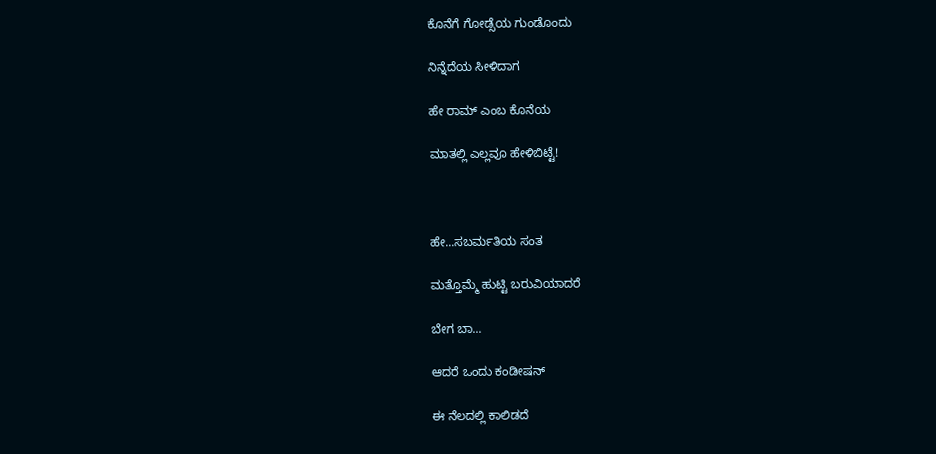ಕೊನೆಗೆ ಗೋಡ್ಸೆಯ ಗುಂಡೊಂದು

ನಿನ್ನೆದೆಯ ಸೀಳಿದಾಗ

ಹೇ ರಾಮ್ ಎಂಬ ಕೊನೆಯ

ಮಾತಲ್ಲಿ ಎಲ್ಲವೂ ಹೇಳಿಬಿಟ್ಟೆ!



ಹೇ...ಸಬರ್ಮತಿಯ ಸಂತ

ಮತ್ತೊಮ್ಮೆ ಹುಟ್ಟಿ ಬರುವಿಯಾದರೆ

ಬೇಗ ಬಾ...

ಆದರೆ ಒಂದು ಕಂಡೀಷನ್

ಈ ನೆಲದಲ್ಲಿ ಕಾಲಿಡದೆ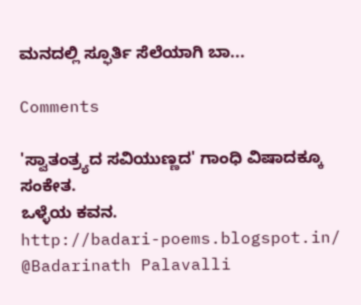ಮನದಲ್ಲಿ ಸ್ಫೂರ್ತಿ ಸೆಲೆಯಾಗಿ ಬಾ...

Comments

'ಸ್ವಾತಂತ್ರ್ಯದ ಸವಿಯುಣ್ಣದ' ಗಾಂಧಿ ವಿಷಾದಕ್ಕೂ ಸಂಕೇತ.
ಒಳ್ಳೆಯ ಕವನ.
http://badari-poems.blogspot.in/
@Badarinath Palavalli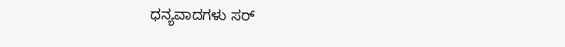ಧನ್ಯವಾದಗಳು ಸರ್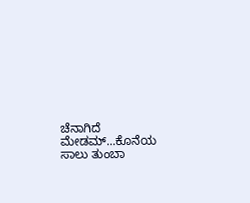ಚೆನಾಗಿದೆ ಮೇಡಮ್...ಕೊನೆಯ ಸಾಲು ತುಂಬಾ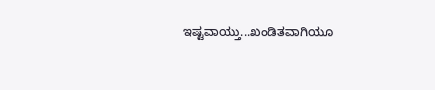ಇಷ್ಟವಾಯ್ತು...ಖಂಡಿತವಾಗಿಯೂ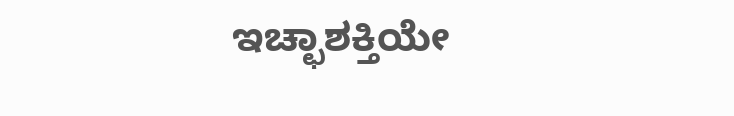ಇಚ್ಛಾಶಕ್ತಿಯೇ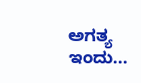ಅಗತ್ಯ ಇಂದು...